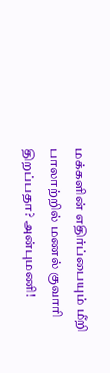மக்களின் எதிர்ப்பையும் மீறி பாலாற்றில் மணல் குவாரி திறப்பதா? அன்புமணி!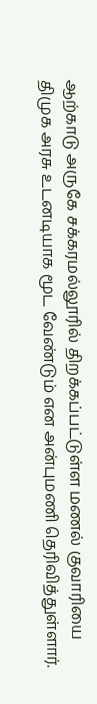ஆற்காடு அருகே சக்கரமல்லூரில் திறக்கப்பட்டுள்ள மணல் குவாரியை திமுக அரசு உடனடியாக மூட வேண்டும் என அன்புமணி தெரிவித்துள்ளார்.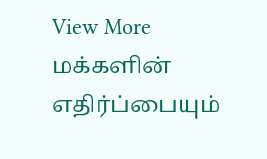View More மக்களின் எதிர்ப்பையும்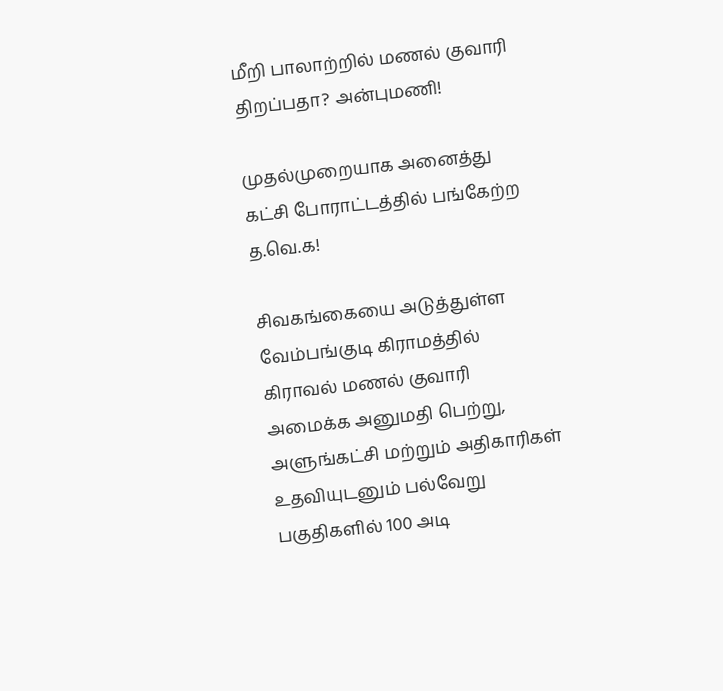மீறி பாலாற்றில் மணல் குவாரி திறப்பதா? அன்புமணி!

முதல்முறையாக அனைத்து கட்சி போராட்டத்தில் பங்கேற்ற த.வெ.க!

சிவகங்கையை அடுத்துள்ள வேம்பங்குடி கிராமத்தில் கிராவல் மணல் குவாரி அமைக்க அனுமதி பெற்று, அளுங்கட்சி மற்றும் அதிகாரிகள் உதவியுடனும் பல்வேறு பகுதிகளில் 100 அடி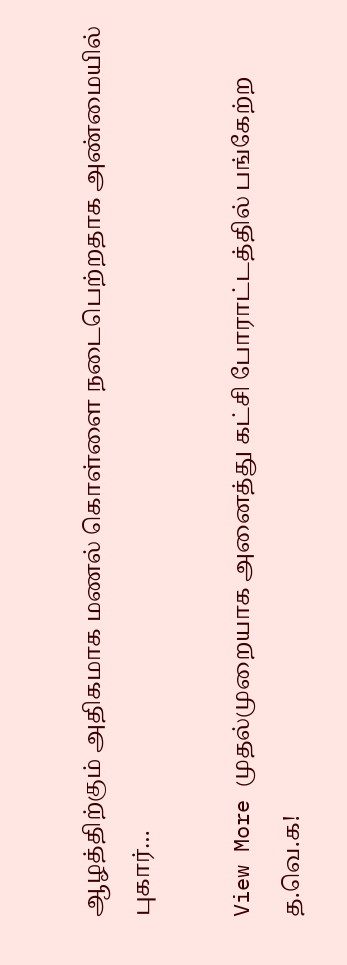ஆழத்திற்கும் அதிகமாக மணல் கொள்ளை நடைபெற்றதாக அண்மையில் புகார்…

View More முதல்முறையாக அனைத்து கட்சி போராட்டத்தில் பங்கேற்ற த.வெ.க!